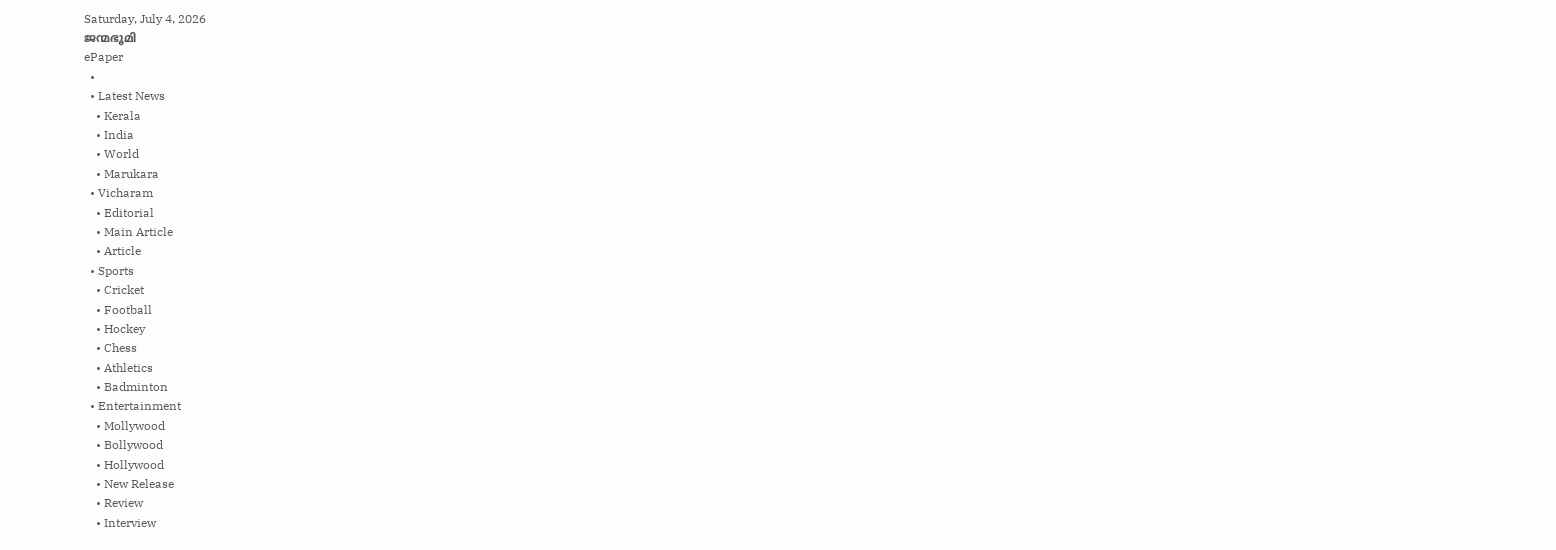Saturday, July 4, 2026
ജന്മഭൂമി
ePaper
  •
  • Latest News
    • Kerala
    • India
    • World
    • Marukara
  • Vicharam
    • Editorial
    • Main Article
    • Article
  • Sports
    • Cricket
    • Football
    • Hockey
    • Chess
    • Athletics
    • Badminton
  • Entertainment
    • Mollywood
    • Bollywood
    • Hollywood
    • New Release
    • Review
    • Interview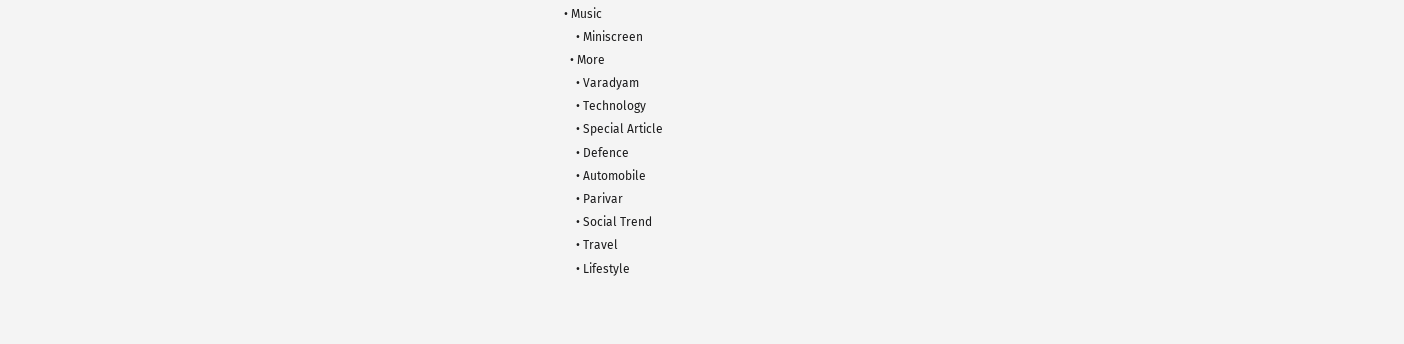• Music
    • Miniscreen
  • More
    • Varadyam
    • Technology
    • Special Article
    • Defence
    • Automobile
    • Parivar
    • Social Trend
    • Travel
    • Lifestyle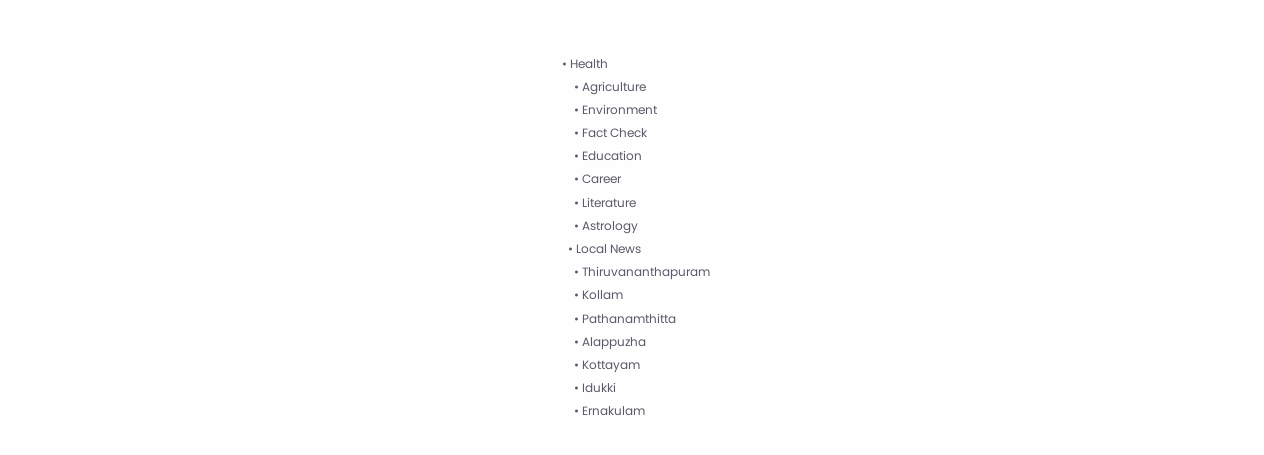• Health
    • Agriculture
    • Environment
    • Fact Check
    • Education
    • Career
    • Literature
    • Astrology
  • Local News
    • Thiruvananthapuram
    • Kollam
    • Pathanamthitta
    • Alappuzha
    • Kottayam
    • Idukki
    • Ernakulam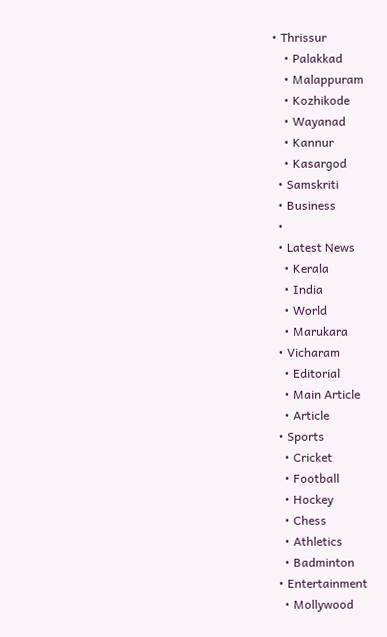• Thrissur
    • Palakkad
    • Malappuram
    • Kozhikode
    • Wayanad
    • Kannur
    • Kasargod
  • Samskriti
  • Business
  •
  • Latest News
    • Kerala
    • India
    • World
    • Marukara
  • Vicharam
    • Editorial
    • Main Article
    • Article
  • Sports
    • Cricket
    • Football
    • Hockey
    • Chess
    • Athletics
    • Badminton
  • Entertainment
    • Mollywood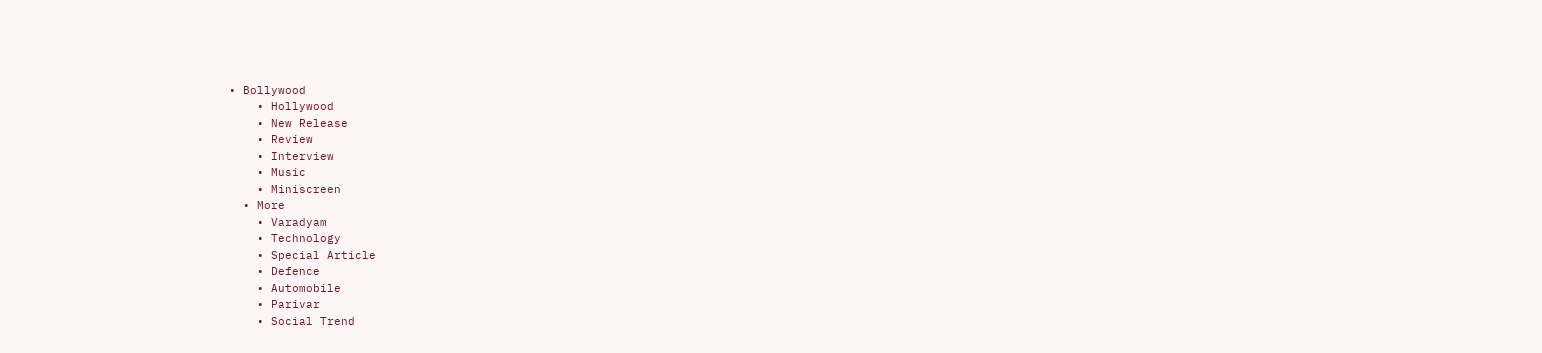• Bollywood
    • Hollywood
    • New Release
    • Review
    • Interview
    • Music
    • Miniscreen
  • More
    • Varadyam
    • Technology
    • Special Article
    • Defence
    • Automobile
    • Parivar
    • Social Trend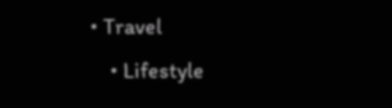• Travel
    • Lifestyle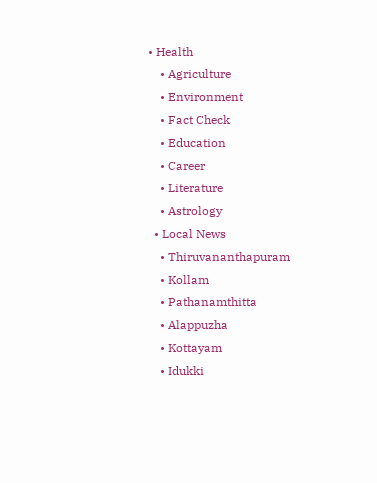• Health
    • Agriculture
    • Environment
    • Fact Check
    • Education
    • Career
    • Literature
    • Astrology
  • Local News
    • Thiruvananthapuram
    • Kollam
    • Pathanamthitta
    • Alappuzha
    • Kottayam
    • Idukki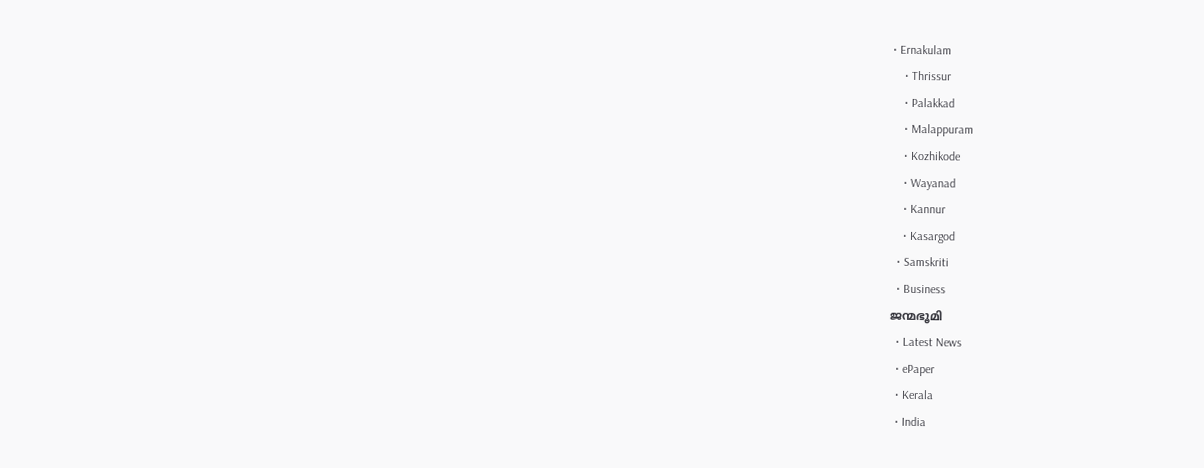• Ernakulam
    • Thrissur
    • Palakkad
    • Malappuram
    • Kozhikode
    • Wayanad
    • Kannur
    • Kasargod
  • Samskriti
  • Business
ജന്മഭൂമി
  • Latest News
  • ePaper
  • Kerala
  • India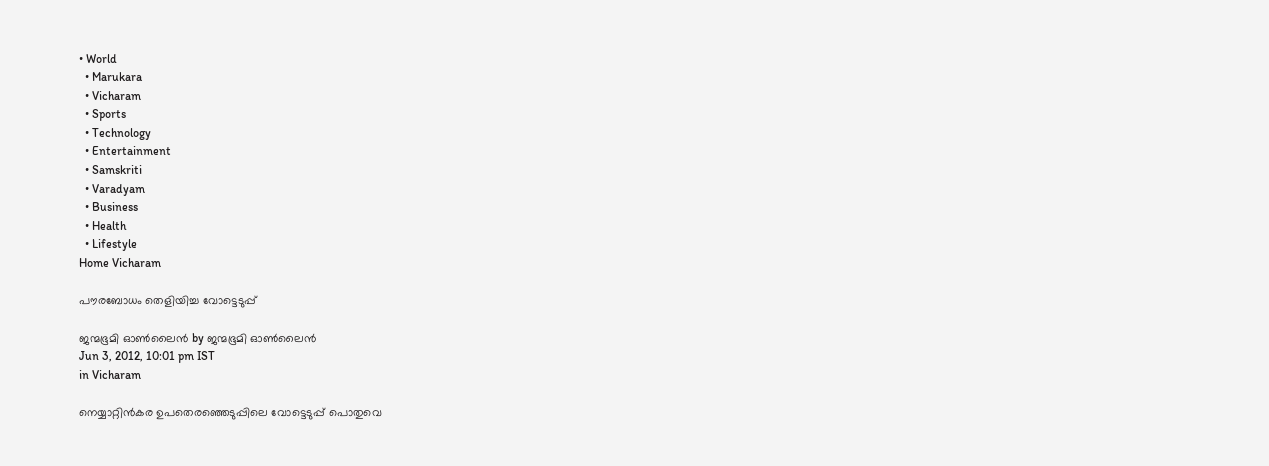• World
  • Marukara
  • Vicharam
  • Sports
  • Technology
  • Entertainment
  • Samskriti
  • Varadyam
  • Business
  • Health
  • Lifestyle
Home Vicharam

പൗരബോധം തെളിയിച്ച വോട്ടെടുപ്പ്‌

ജന്മഭൂമി ഓണ്‍ലൈന്‍ by ജന്മഭൂമി ഓണ്‍ലൈന്‍
Jun 3, 2012, 10:01 pm IST
in Vicharam

നെയ്യാറ്റിന്‍കര ഉപതെരഞ്ഞെടുപ്പിലെ വോട്ടെടുപ്പ്‌ പൊതുവെ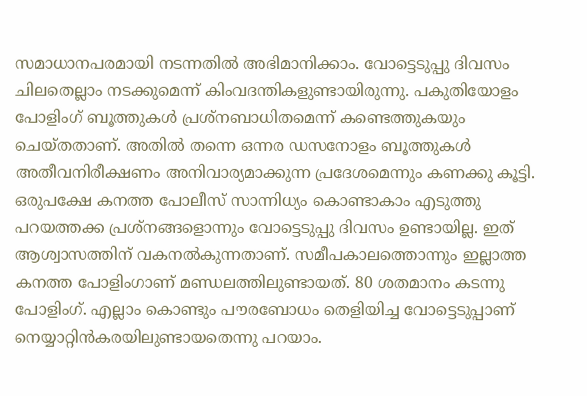സമാധാനപരമായി നടന്നതില്‍ അഭിമാനിക്കാം. വോട്ടെടുപ്പു ദിവസം ചിലതെല്ലാം നടക്കുമെന്ന്‌ കിംവദന്തികളുണ്ടായിരുന്നു. പകുതിയോളം പോളിംഗ്‌ ബൂത്തുകള്‍ പ്രശ്നബാധിതമെന്ന്‌ കണ്ടെത്തുകയും ചെയ്തതാണ്‌. അതില്‍ തന്നെ ഒന്നര ഡസനോളം ബൂത്തുകള്‍ അതീവനിരീക്ഷണം അനിവാര്യമാക്കുന്ന പ്രദേശമെന്നും കണക്കു കൂട്ടി. ഒരുപക്ഷേ കനത്ത പോലീസ്‌ സാന്നിധ്യം കൊണ്ടാകാം എടുത്തു പറയത്തക്ക പ്രശ്നങ്ങളൊന്നും വോട്ടെടുപ്പു ദിവസം ഉണ്ടായില്ല. ഇത്‌ ആശ്വാസത്തിന്‌ വകനല്‍കുന്നതാണ്‌. സമീപകാലത്തൊന്നും ഇല്ലാത്ത കനത്ത പോളിംഗാണ്‌ മണ്ഡലത്തിലുണ്ടായത്‌. 80 ശതമാനം കടന്നു പോളിംഗ്‌. എല്ലാം കൊണ്ടും പൗരബോധം തെളിയിച്ച വോട്ടെടുപ്പാണ്‌ നെയ്യാറ്റിന്‍കരയിലുണ്ടായതെന്നു പറയാം.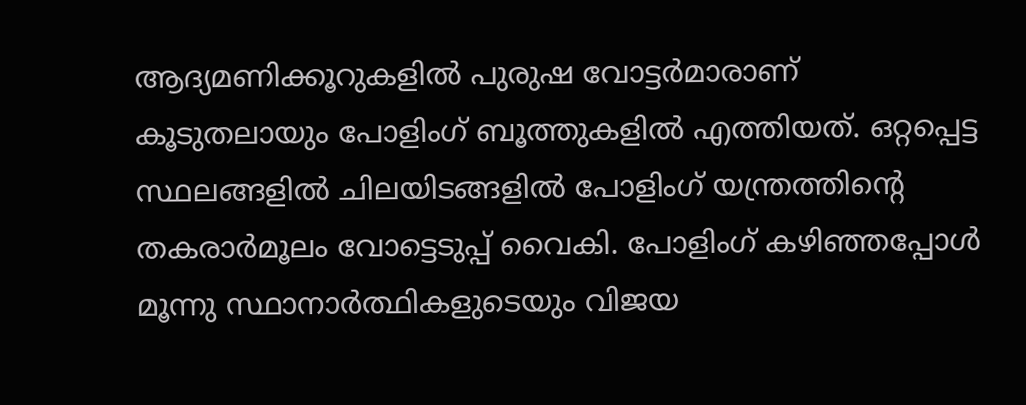ആദ്യമണിക്കൂറുകളില്‍ പുരുഷ വോട്ടര്‍മാരാണ്‌ കൂടുതലായും പോളിംഗ്‌ ബൂത്തുകളില്‍ എത്തിയത്‌. ഒറ്റപ്പെട്ട സ്ഥലങ്ങളില്‍ ചിലയിടങ്ങളില്‍ പോളിംഗ്‌ യന്ത്രത്തിന്റെ തകരാര്‍മൂലം വോട്ടെടുപ്പ്‌ വൈകി. പോളിംഗ്‌ കഴിഞ്ഞപ്പോള്‍ മൂന്നു സ്ഥാനാര്‍ത്ഥികളുടെയും വിജയ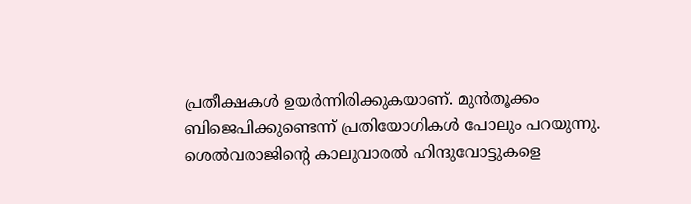പ്രതീക്ഷകള്‍ ഉയര്‍ന്നിരിക്കുകയാണ്‌. മുന്‍തൂക്കം ബിജെപിക്കുണ്ടെന്ന്‌ പ്രതിയോഗികള്‍ പോലും പറയുന്നു. ശെല്‍വരാജിന്റെ കാലുവാരല്‍ ഹിന്ദുവോട്ടുകളെ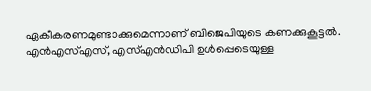ഏകീകരണമുണ്ടാക്കുമെന്നാണ്‌ ബിജെപിയുടെ കണക്കുകൂട്ടല്‍. എന്‍എസ്‌എസ്‌, എസ്‌എന്‍ഡിപി ഉള്‍പ്പെടെയുള്ള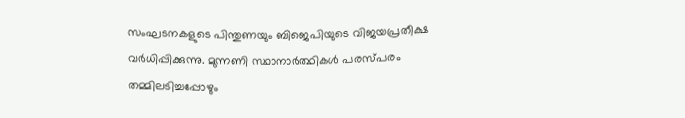സംഘടനകളുടെ പിന്തുണയും ബിജെപിയുടെ വിജയപ്രതീക്ഷ വര്‍ധിപ്പിക്കുന്നു. മുന്നണി സ്ഥാനാര്‍ത്ഥികള്‍ പരസ്പരം തമ്മിലടിച്ചപ്പോഴും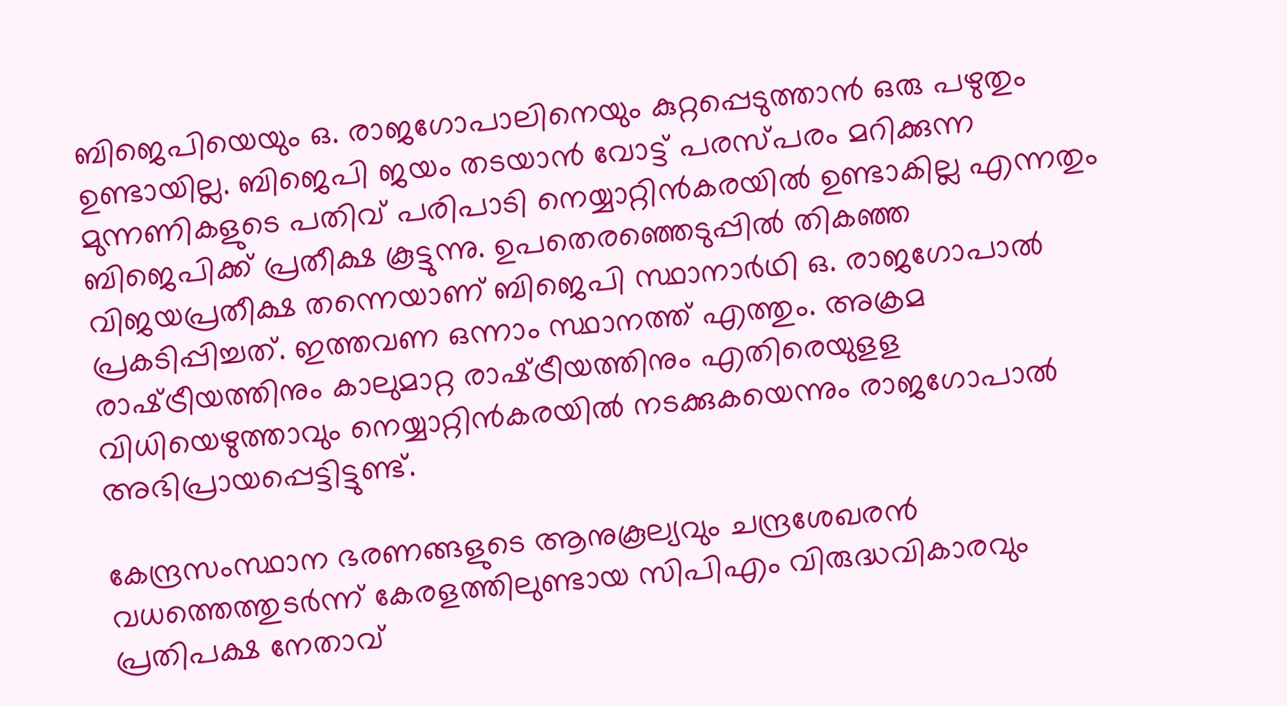ബിജെപിയെയും ഒ. രാജഗോപാലിനെയും കുറ്റപ്പെടുത്താന്‍ ഒരു പഴുതും ഉണ്ടായില്ല. ബിജെപി ജയം തടയാന്‍ വോട്ട്‌ പരസ്പരം മറിക്കുന്ന മുന്നണികളുടെ പതിവ്‌ പരിപാടി നെയ്യാറ്റിന്‍കരയില്‍ ഉണ്ടാകില്ല എന്നതും ബിജെപിക്ക്‌ പ്രതീക്ഷ കൂട്ടുന്നു. ഉപതെരഞ്ഞെടുപ്പില്‍ തികഞ്ഞ വിജയപ്രതീക്ഷ തന്നെയാണ്‌ ബിജെപി സ്ഥാനാര്‍ഥി ഒ. രാജഗോപാല്‍ പ്രകടിപ്പിച്ചത്‌. ഇത്തവണ ഒന്നാം സ്ഥാനത്ത്‌ എത്തും. അക്രമ രാഷ്‌ട്രീയത്തിനും കാലുമാറ്റ രാഷ്‌ട്രീയത്തിനും എതിരെയുളള വിധിയെഴുത്താവും നെയ്യാറ്റിന്‍കരയില്‍ നടക്കുകയെന്നും രാജഗോപാല്‍ അഭിപ്രായപ്പെട്ടിട്ടുണ്ട്‌.

കേന്ദ്രസംസ്ഥാന ഭരണങ്ങളുടെ ആനുകൂല്യവും ചന്ദ്രശേഖരന്‍ വധത്തെത്തുടര്‍ന്ന്‌ കേരളത്തിലുണ്ടായ സിപിഎം വിരുദ്ധവികാരവും പ്രതിപക്ഷ നേതാവ്‌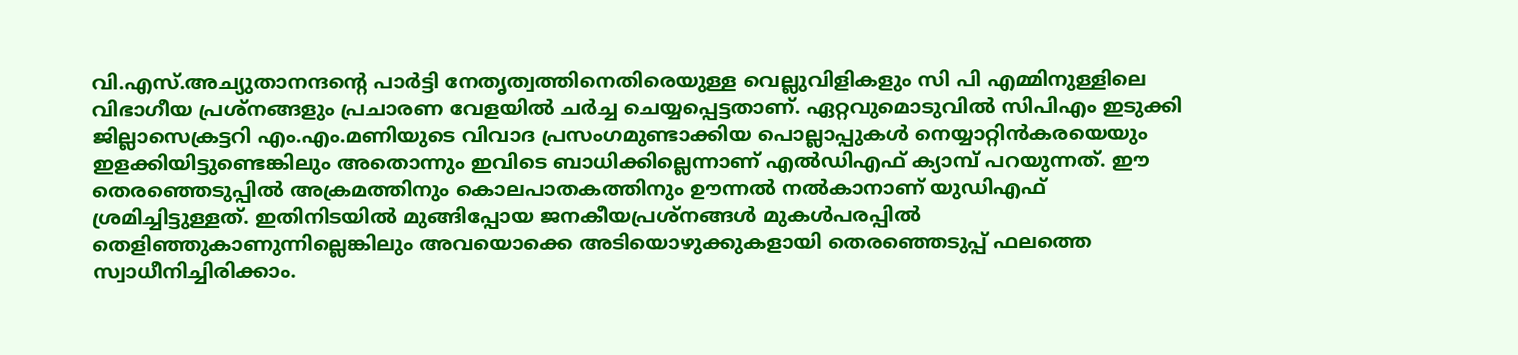വി.എസ്‌.അച്യുതാനന്ദന്റെ പാര്‍ട്ടി നേതൃത്വത്തിനെതിരെയുള്ള വെല്ലുവിളികളും സി പി എമ്മിനുള്ളിലെ വിഭാഗീയ പ്രശ്നങ്ങളും പ്രചാരണ വേളയില്‍ ചര്‍ച്ച ചെയ്യപ്പെട്ടതാണ്‌. ഏറ്റവുമൊടുവില്‍ സിപിഎം ഇടുക്കി ജില്ലാസെക്രട്ടറി എം.എം.മണിയുടെ വിവാദ പ്രസംഗമുണ്ടാക്കിയ പൊല്ലാപ്പുകള്‍ നെയ്യാറ്റിന്‍കരയെയും ഇളക്കിയിട്ടുണ്ടെങ്കിലും അതൊന്നും ഇവിടെ ബാധിക്കില്ലെന്നാണ്‌ എല്‍ഡിഎഫ്‌ ക്യാമ്പ്‌ പറയുന്നത്‌. ഈ തെരഞ്ഞെടുപ്പില്‍ അക്രമത്തിനും കൊലപാതകത്തിനും ഊന്നല്‍ നല്‍കാനാണ്‌ യുഡിഎഫ്‌ ശ്രമിച്ചിട്ടുള്ളത്‌. ഇതിനിടയില്‍ മുങ്ങിപ്പോയ ജനകീയപ്രശ്നങ്ങള്‍ മുകള്‍പരപ്പില്‍ തെളിഞ്ഞുകാണുന്നില്ലെങ്കിലും അവയൊക്കെ അടിയൊഴുക്കുകളായി തെരഞ്ഞെടുപ്പ്‌ ഫലത്തെ സ്വാധീനിച്ചിരിക്കാം.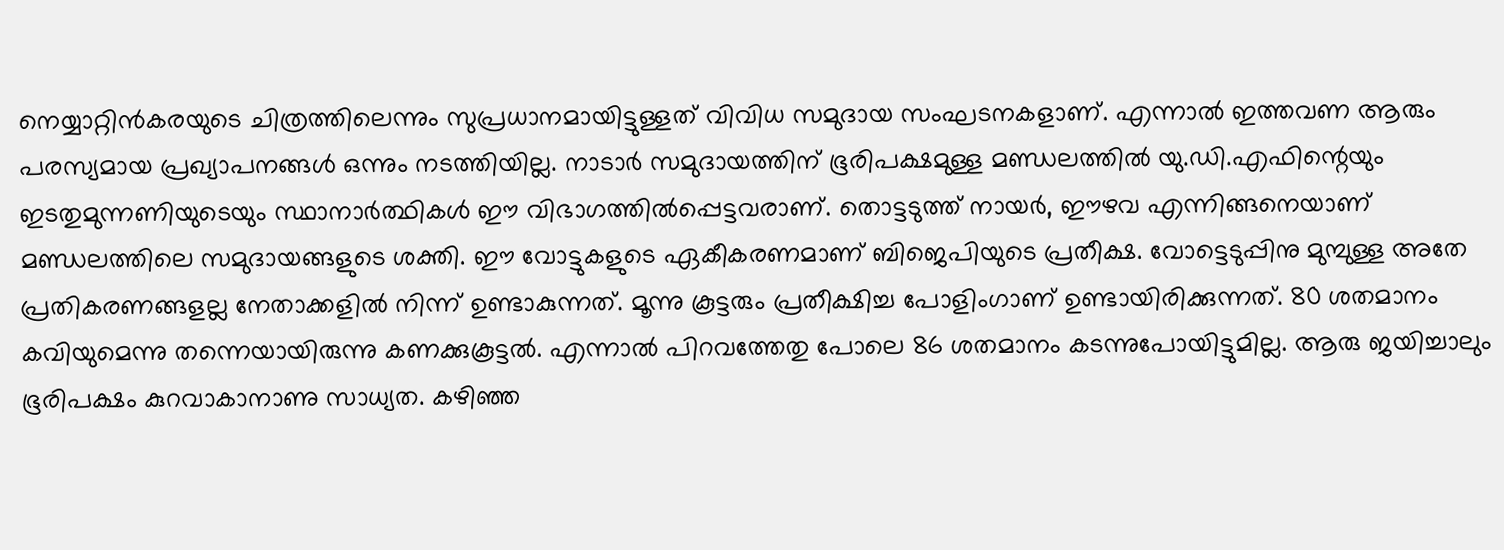നെയ്യാറ്റിന്‍കരയുടെ ചിത്രത്തിലെന്നും സുപ്രധാനമായിട്ടുള്ളത്‌ വിവിധ സമുദായ സംഘടനകളാണ്‌. എന്നാല്‍ ഇത്തവണ ആരും പരസ്യമായ പ്രഖ്യാപനങ്ങള്‍ ഒന്നും നടത്തിയില്ല. നാടാര്‍ സമുദായത്തിന്‌ ഭൂരിപക്ഷമുള്ള മണ്ഡലത്തില്‍ യു.ഡി.എഫിന്റെയും ഇടതുമുന്നണിയുടെയും സ്ഥാനാര്‍ത്ഥികള്‍ ഈ വിഭാഗത്തില്‍പ്പെട്ടവരാണ്‌. തൊട്ടടുത്ത്‌ നായര്‍, ഈഴവ എന്നിങ്ങനെയാണ്‌ മണ്ഡലത്തിലെ സമുദായങ്ങളുടെ ശക്തി. ഈ വോട്ടുകളുടെ ഏകീകരണമാണ്‌ ബിജെപിയുടെ പ്രതീക്ഷ. വോട്ടെടുപ്പിനു മുമ്പുള്ള അതേ പ്രതികരണങ്ങളല്ല നേതാക്കളില്‍ നിന്ന്‌ ഉണ്ടാകുന്നത്‌. മൂന്നു കൂട്ടരും പ്രതീക്ഷിച്ച പോളിംഗാണ്‌ ഉണ്ടായിരിക്കുന്നത്‌. 80 ശതമാനം കവിയുമെന്നു തന്നെയായിരുന്നു കണക്കുകൂട്ടല്‍. എന്നാല്‍ പിറവത്തേതു പോലെ 86 ശതമാനം കടന്നുപോയിട്ടുമില്ല. ആരു ജയിച്ചാലും ഭൂരിപക്ഷം കുറവാകാനാണു സാധ്യത. കഴിഞ്ഞ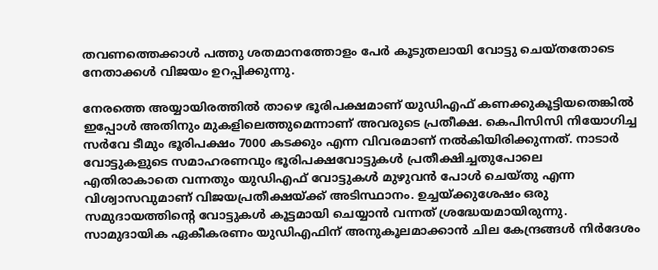തവണത്തെക്കാള്‍ പത്തു ശതമാനത്തോളം പേര്‍ കൂടുതലായി വോട്ടു ചെയ്തതോടെ നേതാക്കള്‍ വിജയം ഉറപ്പിക്കുന്നു.

നേരത്തെ അയ്യായിരത്തില്‍ താഴെ ഭൂരിപക്ഷമാണ്‌ യുഡിഎഫ്‌ കണക്കുകൂട്ടിയതെങ്കില്‍ ഇപ്പോള്‍ അതിനും മുകളിലെത്തുമെന്നാണ്‌ അവരുടെ പ്രതീക്ഷ. കെപിസിസി നിയോഗിച്ച സര്‍വേ ടീമും ഭൂരിപക്ഷം 7000 കടക്കും എന്ന വിവരമാണ്‌ നല്‍കിയിരിക്കുന്നത്‌. നാടാര്‍ വോട്ടുകളുടെ സമാഹരണവും ഭൂരിപക്ഷവോട്ടുകള്‍ പ്രതീക്ഷിച്ചതുപോലെ എതിരാകാതെ വന്നതും യുഡിഎഫ്‌ വോട്ടുകള്‍ മുഴുവന്‍ പോള്‍ ചെയ്തു എന്ന വിശ്വാസവുമാണ്‌ വിജയപ്രതീക്ഷയ്‌ക്ക്‌ അടിസ്ഥാനം. ഉച്ചയ്‌ക്കുശേഷം ഒരു സമുദായത്തിന്റെ വോട്ടുകള്‍ കൂട്ടമായി ചെയ്യാന്‍ വന്നത്‌ ശ്രദ്ധേയമായിരുന്നു. സാമുദായിക ഏകീകരണം യുഡിഎഫിന്‌ അനുകൂലമാക്കാന്‍ ചില കേന്ദ്രങ്ങള്‍ നിര്‍ദേശം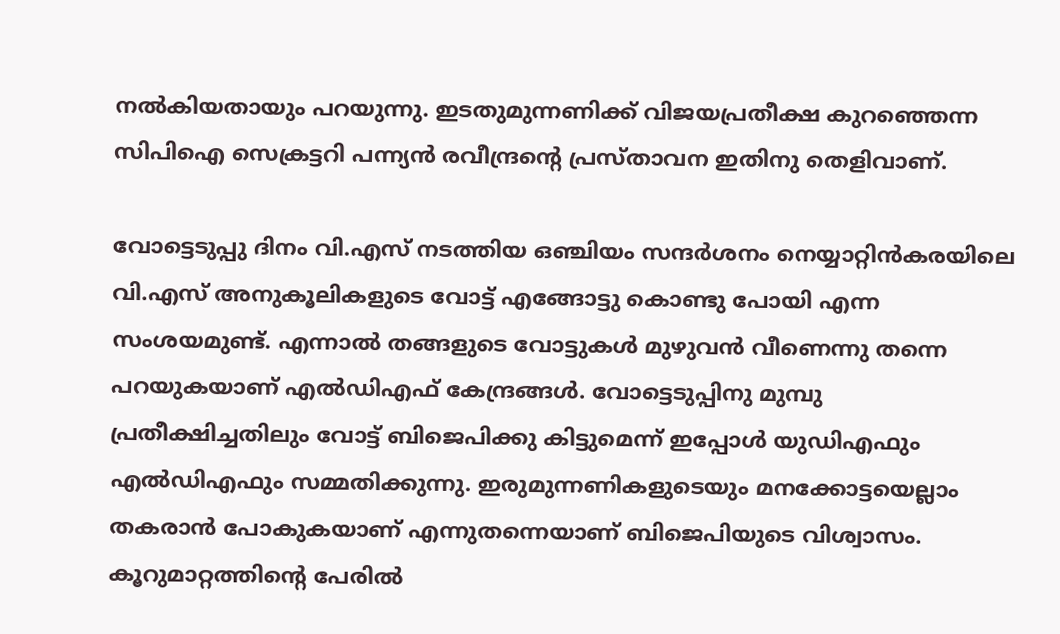നല്‍കിയതായും പറയുന്നു. ഇടതുമുന്നണിക്ക്‌ വിജയപ്രതീക്ഷ കുറഞ്ഞെന്ന സിപിഐ സെക്രട്ടറി പന്ന്യന്‍ രവീന്ദ്രന്റെ പ്രസ്താവന ഇതിനു തെളിവാണ്‌.

വോട്ടെടുപ്പു ദിനം വി.എസ്‌ നടത്തിയ ഒഞ്ചിയം സന്ദര്‍ശനം നെയ്യാറ്റിന്‍കരയിലെ വി.എസ്‌ അനുകൂലികളുടെ വോട്ട്‌ എങ്ങോട്ടു കൊണ്ടു പോയി എന്ന സംശയമുണ്ട്‌. എന്നാല്‍ തങ്ങളുടെ വോട്ടുകള്‍ മുഴുവന്‍ വീണെന്നു തന്നെ പറയുകയാണ്‌ എല്‍ഡിഎഫ്‌ കേന്ദ്രങ്ങള്‍. വോട്ടെടുപ്പിനു മുമ്പു പ്രതീക്ഷിച്ചതിലും വോട്ട്‌ ബിജെപിക്കു കിട്ടുമെന്ന്‌ ഇപ്പോള്‍ യുഡിഎഫും എല്‍ഡിഎഫും സമ്മതിക്കുന്നു. ഇരുമുന്നണികളുടെയും മനക്കോട്ടയെല്ലാം തകരാന്‍ പോകുകയാണ്‌ എന്നുതന്നെയാണ്‌ ബിജെപിയുടെ വിശ്വാസം. കൂറുമാറ്റത്തിന്റെ പേരില്‍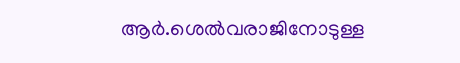ആര്‍.ശെല്‍വരാജിനോടുള്ള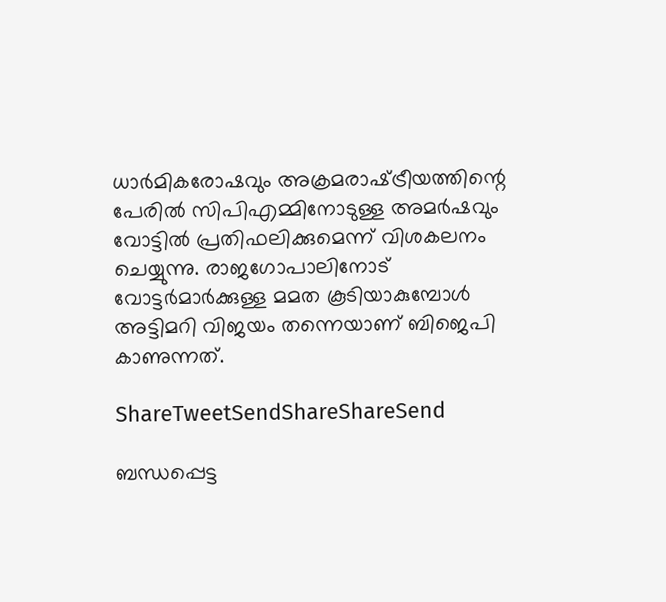ധാര്‍മികരോഷവും അക്രമരാഷ്‌ട്രീയത്തിന്റെ പേരില്‍ സിപിഎമ്മിനോടുള്ള അമര്‍ഷവും വോട്ടില്‍ പ്രതിഫലിക്കുമെന്ന്‌ വിശകലനം ചെയ്യുന്നു. രാജഗോപാലിനോട്‌ വോട്ടര്‍മാര്‍ക്കുള്ള മമത കൂടിയാകുമ്പോള്‍ അട്ടിമറി വിജയം തന്നെയാണ്‌ ബിജെപി കാണുന്നത്‌.

ShareTweetSendShareShareSend

ബന്ധപ്പെട്ട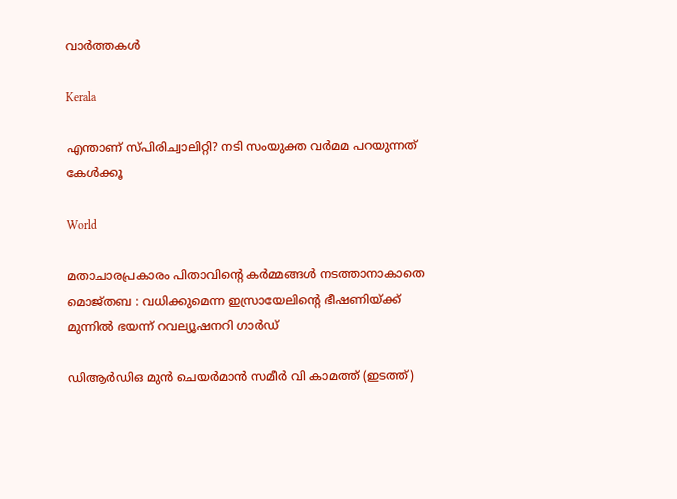വാര്‍ത്തകള്‍

Kerala

എന്താണ് സ്പിരിച്വാലിറ്റി? നടി സംയുക്ത വര്‍മമ പറയുന്നത് കേള്‍ക്കൂ

World

മതാചാരപ്രകാരം പിതാവിന്റെ കർമ്മങ്ങൾ നടത്താനാകാതെ മൊജ്തബ : വധിക്കുമെന്ന ഇസ്രായേലിന്റെ ഭീഷണിയ്‌ക്ക് മുന്നിൽ ഭയന്ന് റവല്യൂഷനറി ഗാർഡ്

ഡിആര്‍ഡിഒ മുന്‍ ചെയര്‍മാന്‍ സമീര്‍ വി കാമത്ത് (ഇടത്ത്)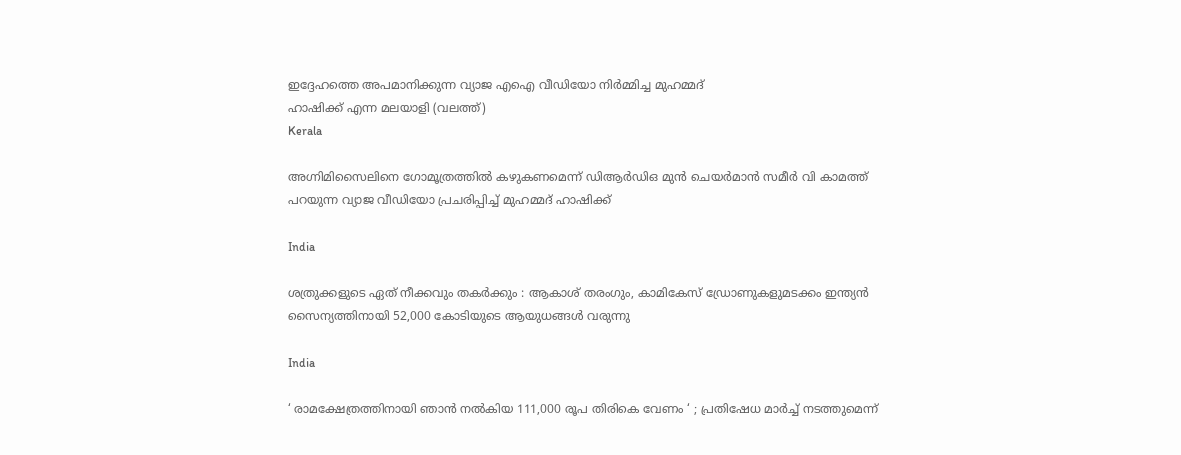ഇദ്ദേഹത്തെ അപമാനിക്കുന്ന വ്യാജ എഐ വീഡിയോ നിര്‍മ്മിച്ച മുഹമ്മദ്
ഹാഷിക്ക് എന്ന മലയാളി (വലത്ത്)
Kerala

അഗ്നിമിസൈലിനെ ഗോമൂത്രത്തില്‍ കഴുകണമെന്ന് ഡിആര്‍ഡിഒ മുന്‍ ചെയര്‍മാന്‍ സമീര്‍ വി കാമത്ത് പറയുന്ന വ്യാജ വീഡിയോ പ്രചരിപ്പിച്ച് മുഹമ്മദ് ഹാഷിക്ക്

India

ശത്രുക്കളുടെ ഏത് നീക്കവും തകർക്കും : ആകാശ് തരംഗും, കാമികേസ് ഡ്രോണുകളുമടക്കം ഇന്ത്യൻ സൈന്യത്തിനായി 52,000 കോടിയുടെ ആയുധങ്ങൾ വരുന്നു

India

‘ രാമക്ഷേത്രത്തിനായി ഞാൻ നൽകിയ 111,000 രൂപ തിരികെ വേണം ‘ ; പ്രതിഷേധ മാർച്ച് നടത്തുമെന്ന്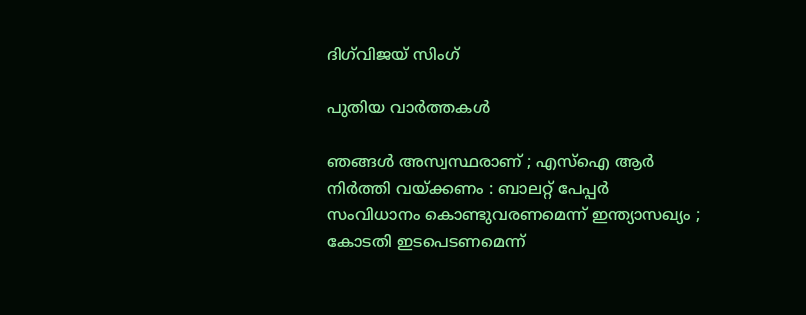ദിഗ്‌വിജയ് സിംഗ്

പുതിയ വാര്‍ത്തകള്‍

ഞങ്ങൾ അസ്വസ്ഥരാണ് ; എസ്ഐ ആർ നിർത്തി വയ്‌ക്കണം : ബാലറ്റ് പേപ്പർ സംവിധാനം കൊണ്ടുവരണമെന്ന് ഇന്ത്യാസഖ്യം ; കോടതി ഇടപെടണമെന്ന്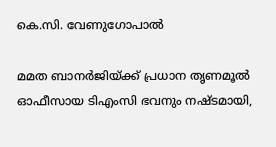കെ.സി. വേണുഗോപാൽ

മമത ബാനര്‍ജിയ്‌ക്ക് പ്രധാന തൃണമൂല്‍ ഓഫീസായ ടിഎംസി ഭവനും നഷ്ടമായി,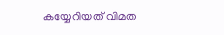കയ്യേറിയത് വിമത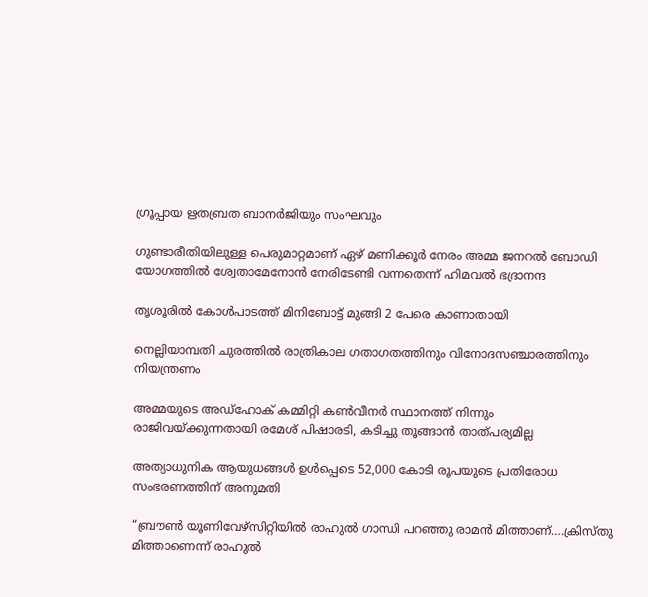ഗ്രൂപ്പായ ഋതബ്രത ബാനര്‍ജിയും സംഘവും

ഗുണ്ടാരീതിയിലുള്ള പെരുമാറ്റമാണ് ഏഴ് മണിക്കൂര്‍ നേരം അമ്മ ജനറല്‍ ബോഡി യോഗത്തില്‍ ശ്വേതാമേനോന്‍ നേരിടേണ്ടി വന്നതെന്ന് ഹിമവല്‍ ഭദ്രാനന്ദ

തൃശൂരില്‍ കോള്‍പാടത്ത് മിനിബോട്ട് മുങ്ങി 2 പേരെ കാണാതായി

നെല്ലിയാമ്പതി ചുരത്തില്‍ രാത്രികാല ഗതാഗതത്തിനും വിനോദസഞ്ചാരത്തിനും നിയന്ത്രണം

അമ്മയുടെ അഡ്‌ഹോക് കമ്മിറ്റി കണ്‍വീനര്‍ സ്ഥാനത്ത് നിന്നും രാജിവയ്‌ക്കുന്നതായി രമേശ് പിഷാരടി, കടിച്ചു തൂങ്ങാന്‍ താത്പര്യമില്ല

അത്യാധുനിക ആയുധങ്ങൾ ഉൾപ്പെടെ 52,000 കോടി രൂപയുടെ പ്രതിരോധ സംഭരണത്തിന് അനുമതി

“ബ്രൗണ്‍ യൂണിവേഴ്സിറ്റിയില്‍ രാഹുല്‍ ഗാന്ധി പറഞ്ഞു രാമന്‍ മിത്താണ്….ക്രിസ്തു മിത്താണെന്ന് രാഹുല്‍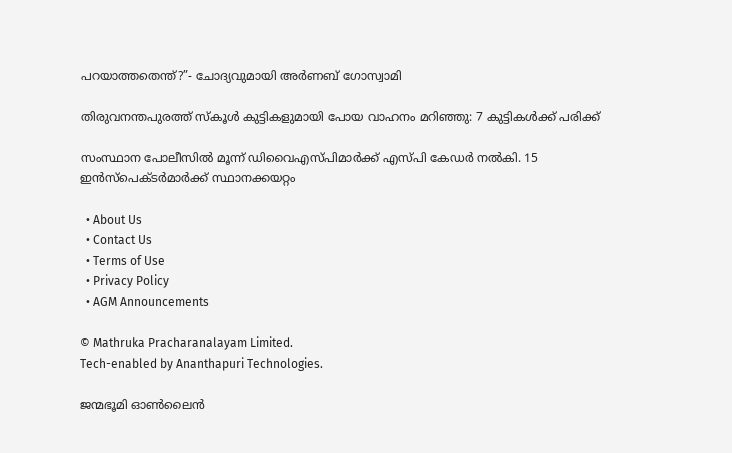പറയാത്തതെന്ത്?”- ചോദ്യവുമായി അര്‍ണബ് ഗോസ്വാമി

തിരുവനന്തപുരത്ത് സ്‌കൂള്‍ കുട്ടികളുമായി പോയ വാഹനം മറിഞ്ഞു: 7 കുട്ടികള്‍ക്ക് പരിക്ക്

സംസ്ഥാന പോലീസില്‍ മൂന്ന് ഡിവൈഎസ്പിമാര്‍ക്ക് എസ്പി കേഡര്‍ നല്‍കി. 15 ഇന്‍സ്പെക്ടര്‍മാര്‍ക്ക് സ്ഥാനക്കയറ്റം

  • About Us
  • Contact Us
  • Terms of Use
  • Privacy Policy
  • AGM Announcements

© Mathruka Pracharanalayam Limited.
Tech-enabled by Ananthapuri Technologies.

ജന്മഭൂമി ഓണ്‍ലൈന്‍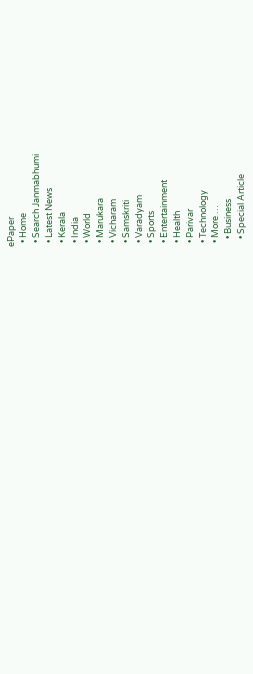ePaper
  • Home
  • Search Janmabhumi
  • Latest News
  • Kerala
  • India
  • World
  • Marukara
  • Vicharam
  • Samskriti
  • Varadyam
  • Sports
  • Entertainment
  • Health
  • Parivar
  • Technology
  • More …
    • Business
    • Special Article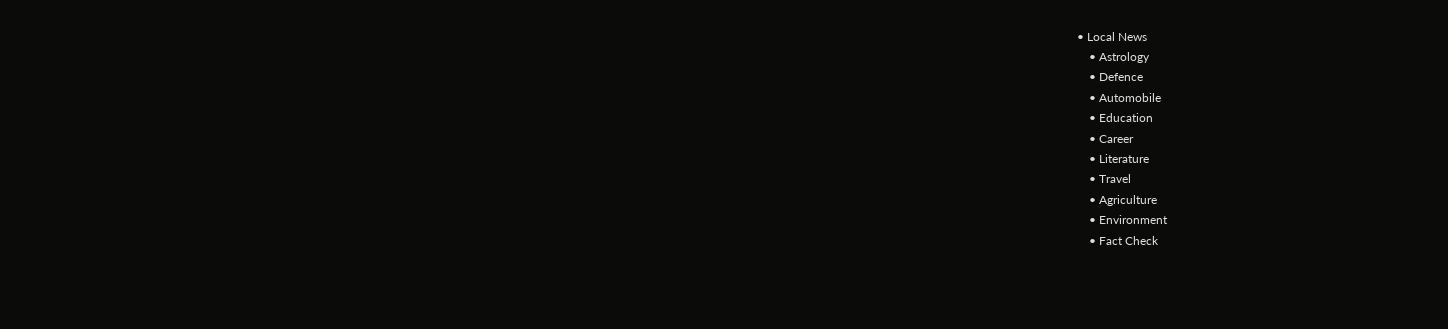• Local News
    • Astrology
    • Defence
    • Automobile
    • Education
    • Career
    • Literature
    • Travel
    • Agriculture
    • Environment
    • Fact Check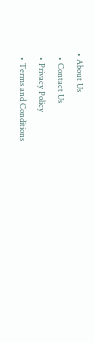• About Us
  • Contact Us
  • Privacy Policy
  • Terms and Conditions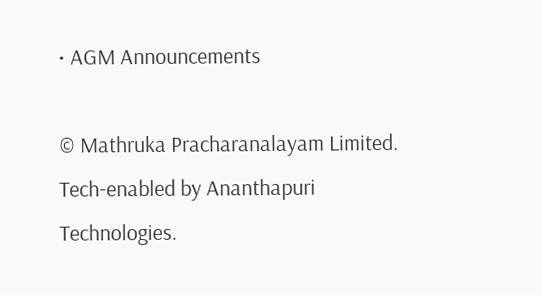• AGM Announcements

© Mathruka Pracharanalayam Limited.
Tech-enabled by Ananthapuri Technologies.